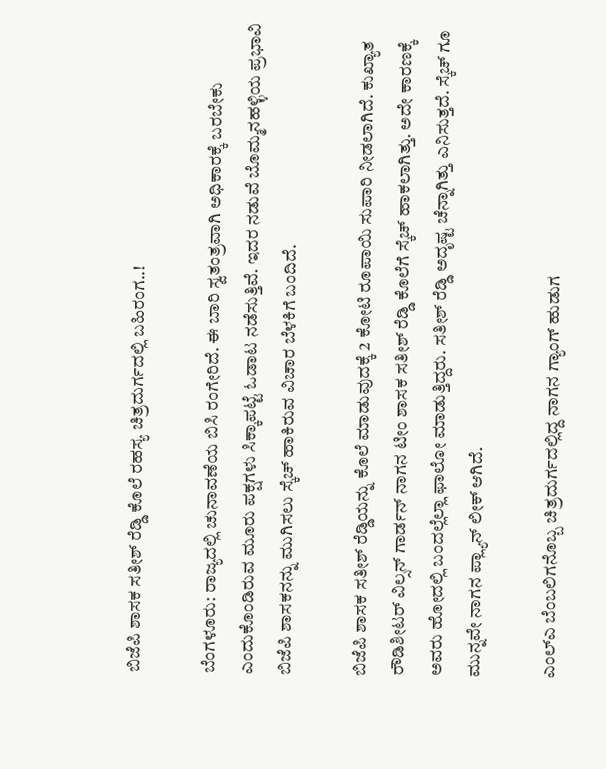ಬಿಜೆಪಿ ಶಾಸಕ ಸತೀಶ್ ರೆಡ್ಡಿ ಕೊಲೆ ರಹಸ್ಯ ಚಿತ್ರದುರ್ಗದಲ್ಲಿ ಬಹಿರಂಗ..!

ಬೆಂಗಳೂರು: ರಾಜ್ಯದಲ್ಲಿ ಚುನಾವಣೆಯ ಬಿಸಿ ರಂಗೇರಿದೆ. ಈ ಬಾರಿ ಸ್ವತಂತ್ರವಾಗಿ ಅಧಿಕಾರಕ್ಕೆ ಬರಬೇಕು ಎಂದುಕೊಂಡಿರುವ ಮೂರು ಪಕ್ಷಗಳು ಸಿಕ್ಕಾಪಟ್ಟೆ ಓಡಾಟ ನಡೆಸುತ್ತಿವೆ. ಇದರ ನಡುವೆ ಬೊಮ್ಮನಹಳ್ಳಿಯ ಪ್ರಭಾವಿ ಬಿಜೆಪಿ ಶಾಸಕನನ್ನು ಮುಗಿಸಲು ಸ್ಕೆಚ್ ಹಾಕಿರುವ ವಿಚಾರ ಬೆಳಕಿಗೆ ಬಂದಿದೆ.

ಬಿಜೆಪಿ ಶಾಸಕ ಸತೀಶ್ ರೆಡ್ಡಿಯನ್ನು ಕೊಲೆ ಮಾಡುವುದಕ್ಕೆ 2 ಕೋಟಿ ರೂಪಾಯಿ ಸುಪಾರಿ ನೀಡಲಾಗಿದೆ. ಕುಖ್ಯಾತ ರೌಡಿಶೀಟರ್ ವಿಲ್ಸನ್ ಗಾರ್ಡನ್ ನಾಗನ ಟೀಂ ಶಾಸಕ ಸತೀಶ್ ರೆಡ್ಡಿ ಕೊಲೆಗೆ ಸ್ಕೆಚ್ ಹಾಕಲಾಗಿತ್ತು. ಅದೇ ಕಾರಣಕ್ಕೆ ಅವರು ಹೋದಲ್ಲಿ ಬಂದಲ್ಲೆಲ್ಲಾ ಫಾಲೋ ಮಾಡುತ್ತಿದ್ದರು. ಸತೀಶ್ ರೆಡ್ಡಿ ಅದೃಷ್ಟ ಚೆನ್ನಾಗಿತ್ತು ಎನಿಸುತ್ತದೆ. ಸ್ಕೆಚ್ ಗೂ ಮುನ್ನವೇ ನಾಗನ ಪ್ಲ್ಯಾನ್ ಲೀಕ್ ಆಗಿದೆ.

ಎಂಲ್ಎ ಬೆಂಬಲಿಗನೊಬ್ಬ ಚಿತ್ರದುರ್ಗದಲ್ಲಿದ್ದ ನಾಗನ ಗ್ಯಾಂಗ್ ಹುಡುಗ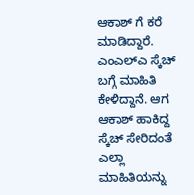ಆಕಾಶ್ ಗೆ ಕರೆ ಮಾಡಿದ್ದಾರೆ. ಎಂಎಲ್ಎ ಸ್ಕೆಚ್ ಬಗ್ಗೆ ಮಾಹಿತಿ ಕೇಳಿದ್ದಾನೆ. ಆಗ ಆಕಾಶ್ ಹಾಕಿದ್ದ ಸ್ಕೆಚ್ ಸೇರಿದಂತೆ ಎಲ್ಲಾ ಮಾಹಿತಿಯನ್ನು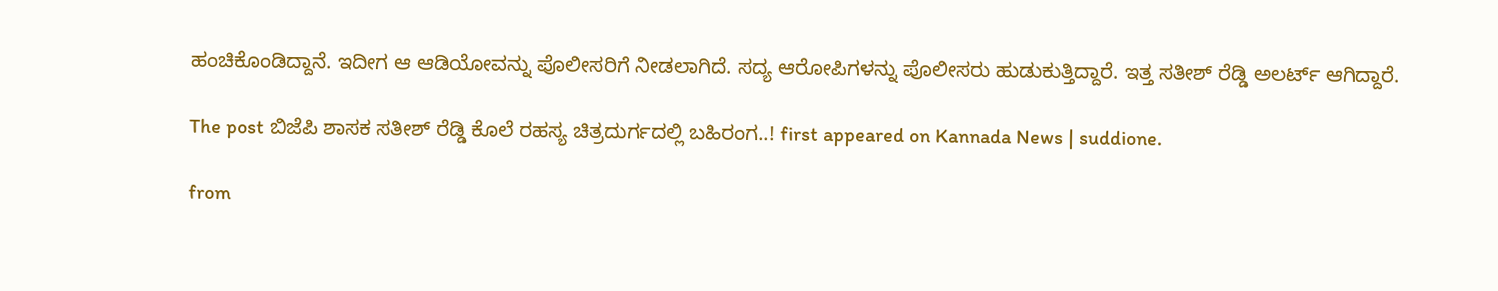ಹಂಚಿಕೊಂಡಿದ್ದಾನೆ. ಇದೀಗ ಆ ಆಡಿಯೋವನ್ನು ಪೊಲೀಸರಿಗೆ ನೀಡಲಾಗಿದೆ. ಸದ್ಯ ಆರೋಪಿಗಳನ್ನು ಪೊಲೀಸರು ಹುಡುಕುತ್ತಿದ್ದಾರೆ. ಇತ್ತ ಸತೀಶ್ ರೆಡ್ಡಿ ಅಲರ್ಟ್ ಆಗಿದ್ದಾರೆ.

The post ಬಿಜೆಪಿ ಶಾಸಕ ಸತೀಶ್ ರೆಡ್ಡಿ ಕೊಲೆ ರಹಸ್ಯ ಚಿತ್ರದುರ್ಗದಲ್ಲಿ ಬಹಿರಂಗ..! first appeared on Kannada News | suddione.

from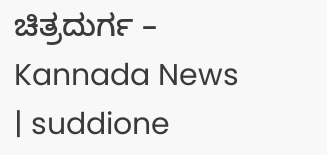ಚಿತ್ರದುರ್ಗ – Kannada News | suddione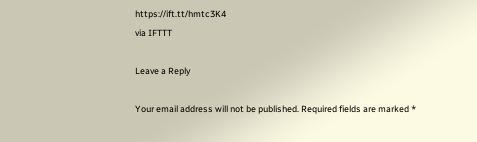https://ift.tt/hmtc3K4
via IFTTT

Leave a Reply

Your email address will not be published. Required fields are marked *